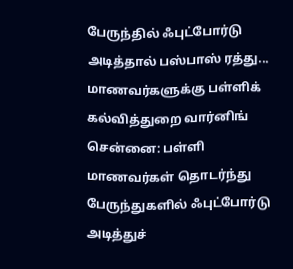பேருந்தில் ஃபுட்போர்டு அடித்தால் பஸ்பாஸ் ரத்து... மாணவர்களுக்கு பள்ளிக் கல்வித்துறை வார்னிங்
சென்னை: பள்ளி மாணவர்கள் தொடர்ந்து பேருந்துகளில் ஃபுட்போர்டு அடித்துச்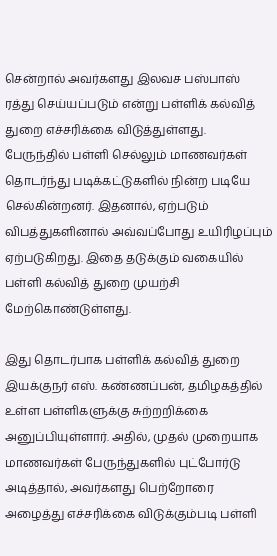சென்றால் அவர்களது இலவச பஸ்பாஸ் ரத்து செய்யப்படும் என்று பள்ளிக் கல்வித் துறை எச்சரிக்கை விடுத்துள்ளது.
பேருந்தில் பள்ளி செல்லும் மாணவர்கள் தொடர்ந்து படிக்கட்டுகளில் நின்ற படியே செல்கின்றனர். இதனால், ஏற்படும் விபத்துகளினால் அவ்வப்போது உயிரிழப்பும் ஏற்படுகிறது. இதை தடுக்கும் வகையில் பள்ளி கல்வித் துறை முயற்சி மேற்கொண்டுள்ளது.

இது தொடர்பாக பள்ளிக் கல்வித் துறை இயக்குநர் எஸ். கண்ணப்பன், தமிழகத்தில் உள்ள பள்ளிகளுக்கு சுற்றறிக்கை அனுப்பியுள்ளார். அதில், முதல் முறையாக மாணவர்கள் பேருந்துகளில் புட்போர்டு அடித்தால், அவர்களது பெற்றோரை அழைத்து எச்சரிக்கை விடுக்கும்படி பள்ளி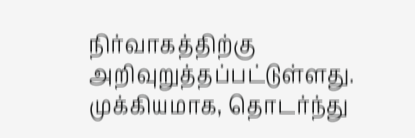நிர்வாகத்திற்கு அறிவுறுத்தப்பட்டுள்ளது.
முக்கியமாக, தொடர்ந்து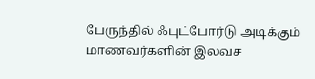பேருந்தில் ஃபுட்போர்டு அடிக்கும் மாணவர்களின் இலவச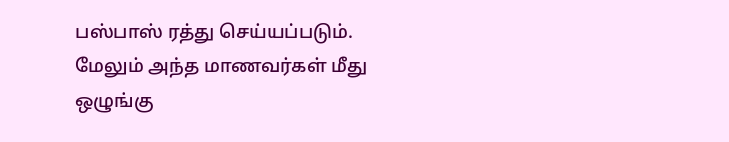பஸ்பாஸ் ரத்து செய்யப்படும். மேலும் அந்த மாணவர்கள் மீது ஒழுங்கு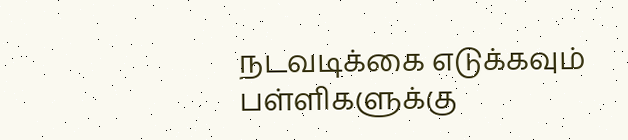நடவடிக்கை எடுக்கவும் பள்ளிகளுக்கு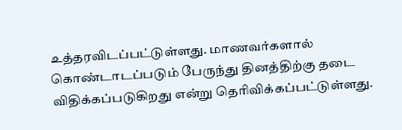உத்தரவிடப்பட்டுள்ளது. மாணவர்களால் கொண்டாடப்படும் பேருந்து தினத்திற்கு தடை விதிக்கப்படுகிறது என்று தெரிவிக்கப்பட்டுள்ளது.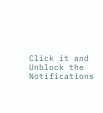Click it and Unblock the Notifications